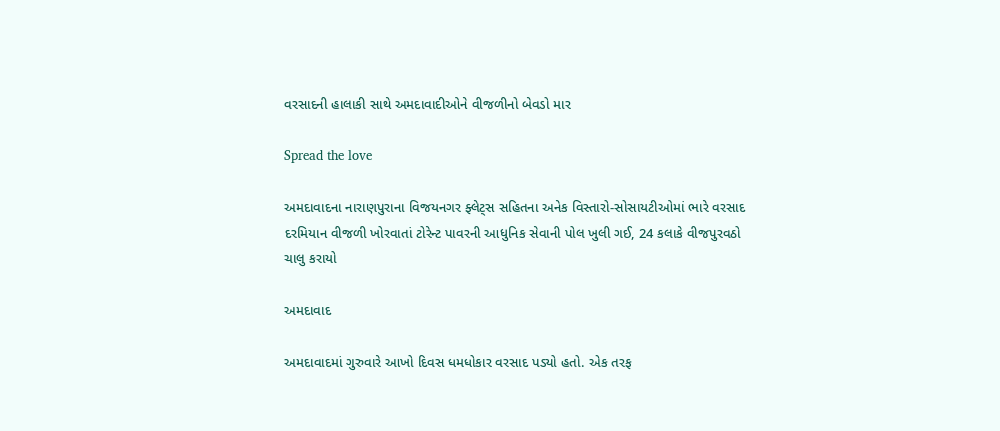વરસાદની હાલાકી સાથે અમદાવાદીઓને વીજળીનો બેવડો માર

Spread the love

અમદાવાદના નારાણપુરાના વિજયનગર ફ્લેટ્સ સહિતના અનેક વિસ્તારો-સોસાયટીઓમાં ભારે વરસાદ દરમિયાન વીજળી ખોરવાતાં ટોરેન્ટ પાવરની આધુનિક સેવાની પોલ ખુલી ગઈ, 24 કલાકે વીજપુરવઠો ચાલુ કરાયો

અમદાવાદ

અમદાવાદમાં ગુરુવારે આખો દિવસ ધમધોકાર વરસાદ પડ્યો હતો. એક તરફ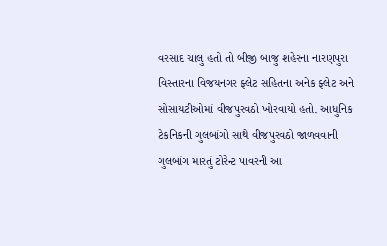વરસાદ ચાલુ હતો તો બીજી બાજુ શહેરના નારણપુરા વિસ્તારના વિજયનગર ફ્લેટ સહિતના અનેક ફ્લેટ અને સોસાયટીઓમાં વીજપુરવઠો ખોરવાયો હતો. આધુનિક ટેકનિકની ગુલબાંગો સાથે વીજપુરવઠો જાળવવાની ગુલબાંગ મારતું ટોરેન્ટ પાવરની આ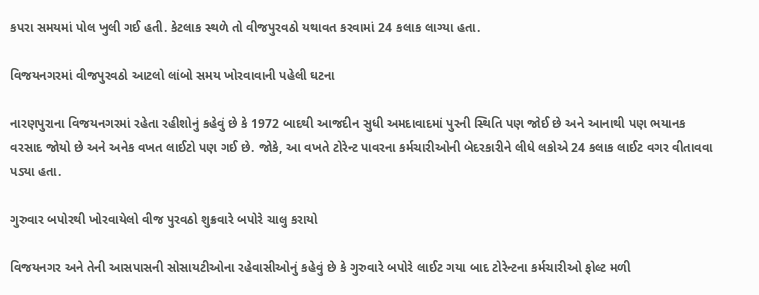કપરા સમયમાં પોલ ખુલી ગઈ હતી. કેટલાક સ્થળે તો વીજપુરવઠો યથાવત કરવામાં 24 કલાક લાગ્યા હતા.

વિજયનગરમાં વીજપુરવઠો આટલો લાંબો સમય ખોરવાવાની પહેલી ઘટના

નારણપુરાના વિજયનગરમાં રહેતા રહીશોનું કહેવું છે કે 1972 બાદથી આજદીન સુધી અમદાવાદમાં પુરની સ્થિતિ પણ જોઈ છે અને આનાથી પણ ભયાનક વરસાદ જોયો છે અને અનેક વખત લાઈટો પણ ગઈ છે. જોકે, આ વખતે ટોરેન્ટ પાવરના કર્મચારીઓની બેદરકારીને લીધે લકોએ 24 કલાક લાઈટ વગર વીતાવવા પડ્યા હતા.

ગુરુવાર બપોરથી ખોરવાયેલો વીજ પુરવઠો શુક્રવારે બપોરે ચાલુ કરાયો

વિજયનગર અને તેની આસપાસની સોસાયટીઓના રહેવાસીઓનું કહેવું છે કે ગુરુવારે બપોરે લાઈટ ગયા બાદ ટોરેન્ટના કર્મચારીઓ ફોલ્ટ મળી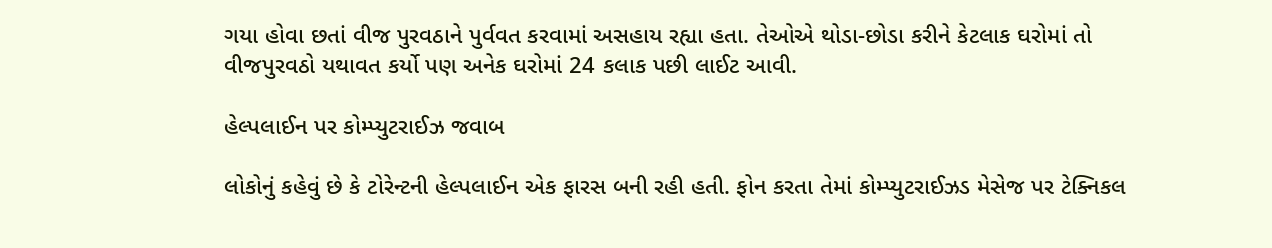ગયા હોવા છતાં વીજ પુરવઠાને પુર્વવત કરવામાં અસહાય રહ્યા હતા. તેઓએ થોડા-છોડા કરીને કેટલાક ઘરોમાં તો વીજપુરવઠો યથાવત કર્યો પણ અનેક ઘરોમાં 24 કલાક પછી લાઈટ આવી.

હેલ્પલાઈન પર કોમ્પ્યુટરાઈઝ જવાબ

લોકોનું કહેવું છે કે ટોરેન્ટની હેલ્પલાઈન એક ફારસ બની રહી હતી. ફોન કરતા તેમાં કોમ્પ્યુટરાઈઝડ મેસેજ પર ટેક્નિકલ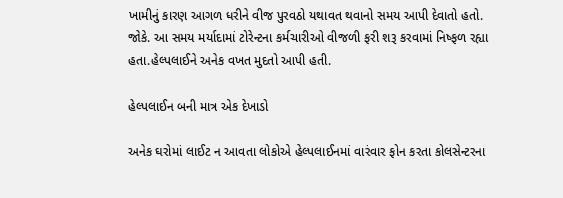ખામીનું કારણ આગળ ધરીને વીજ પુરવઠો યથાવત થવાનો સમય આપી દેવાતો હતો. જોકે. આ સમય મર્યાદામાં ટોરેન્ટના કર્મચારીઓ વીજળી ફરી શરૂ કરવામાં નિષ્ફળ રહ્યા હતા.હેલ્પલાઈને અનેક વખત મુદતો આપી હતી.

હેલ્પલાઈન બની માત્ર એક દેખાડો

અનેક ઘરોમાં લાઈટ ન આવતા લોકોએ હેલ્પલાઈનમાં વારંવાર ફોન કરતા કોલસેન્ટરના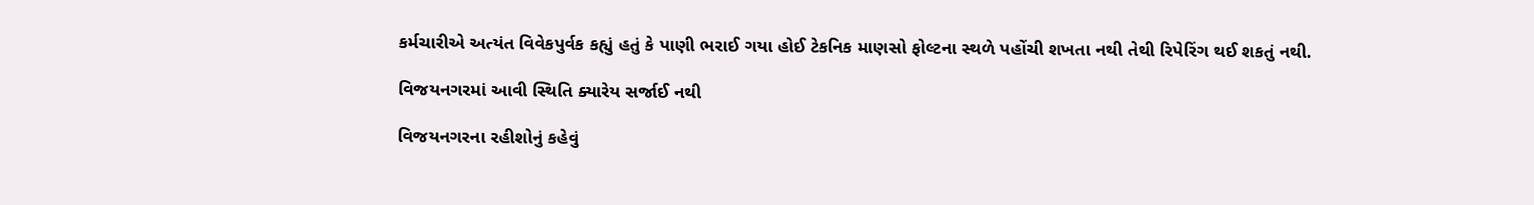કર્મચારીએ અત્યંત વિવેકપુર્વક કહ્યું હતું કે પાણી ભરાઈ ગયા હોઈ ટેકનિક માણસો ફોલ્ટના સ્થળે પહોંચી શખતા નથી તેથી રિપેરિંગ થઈ શકતું નથી.

વિજયનગરમાં આવી સ્થિતિ ક્યારેય સર્જાઈ નથી

વિજયનગરના રહીશોનું કહેવું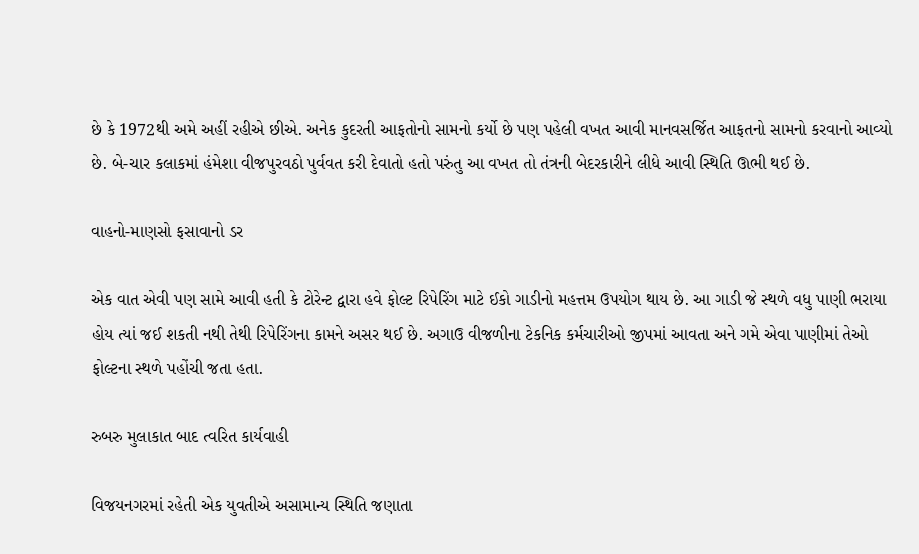છે કે 1972થી અમે અહીં રહીએ છીએ. અનેક કુદરતી આફતોનો સામનો કર્યો છે પણ પહેલી વખત આવી માનવસર્જિત આફતનો સામનો કરવાનો આવ્યો છે. બે-ચાર કલાકમાં હંમેશા વીજપુરવઠો પુર્વવત કરી દેવાતો હતો પરુંતુ આ વખત તો તંત્રની બેદરકારીને લીધે આવી સ્થિતિ ઊભી થઈ છે.

વાહનો-માણસો ફસાવાનો ડર

એક વાત એવી પણ સામે આવી હતી કે ટોરેન્ટ દ્વારા હવે ફોલ્ટ રિપેરિંગ માટે ઈકો ગાડીનો મહત્તમ ઉપયોગ થાય છે. આ ગાડી જે સ્થળે વધુ પાણી ભરાયા હોય ત્યાં જઈ શકતી નથી તેથી રિપેરિંગના કામને અસર થઈ છે. અગાઉ વીજળીના ટેકનિક કર્મચારીઓ જીપમાં આવતા અને ગમે એવા પાણીમાં તેઓ ફોલ્ટના સ્થળે પહોંચી જતા હતા.

રુબરુ મુલાકાત બાદ ત્વરિત કાર્યવાહી

વિજયનગરમાં રહેતી એક યુવતીએ અસામાન્ય સ્થિતિ જણાતા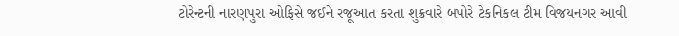ટોરેન્ટની નારણપુરા ઓફિસે જઈને રજૂઆત કરતા શુક્રવારે બપોરે ટેકનિકલ ટીમ વિજયનગર આવી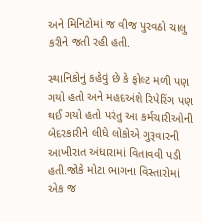અને મિનિટોમાં જ વીજ પુરવઠો ચાલુ કરીને જતી રહી હતી.

સ્થાનિકોનું કહેવું છે કે ફોલ્ટ મળી પણ ગયો હતો અને મહદઅંશે રિપેરિંગ પણ થઈ ગયો હતો પરંતુ આ કર્મચારીઓની બેદરકારીને લીધે લોકોએ ગુરૂવારની આખીરાત અંધારામાં વિતાવવી પડી હતી.જોકે મોટા ભાગના વિસ્તારોમાં એક જ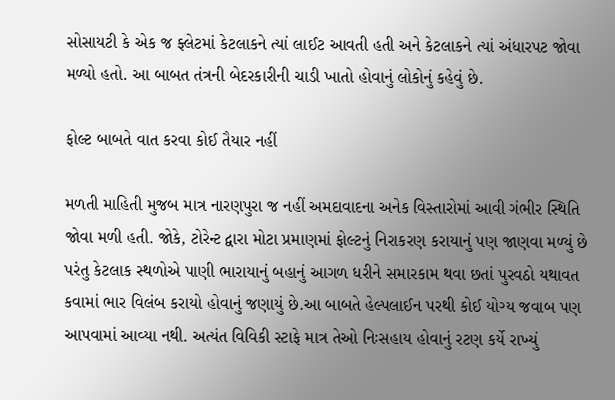સોસાયટી કે એક જ ફ્લેટમાં કેટલાકને ત્યાં લાઈટ આવતી હતી અને કેટલાકને ત્યાં અંધારપટ જોવા મળ્યો હતો. આ બાબત તંત્રની બેદરકારીની ચાડી ખાતો હોવાનું લોકોનું કહેવું છે.

ફોલ્ટ બાબતે વાત કરવા કોઈ તૈયાર નહીં

મળતી માહિતી મુજબ માત્ર નારણપુરા જ નહીં અમદાવાદના અનેક વિસ્તારોમાં આવી ગંભીર સ્થિતિ જોવા મળી હતી. જોકે, ટોરેન્ટ દ્વારા મોટા પ્રમાણમાં ફોલ્ટનું નિરાકરણ કરાયાનું પણ જાણવા મળ્યું છે પરંતુ કેટલાક સ્થળોએ પાણી ભારાયાનું બહાનું આગળ ધરીને સમારકામ થવા છતાં પુરવઠો યથાવત કવામાં ભાર વિલંબ કરાયો હોવાનું જણાયું છે.આ બાબતે હેલ્પલાઈન પરથી કોઈ યોગ્ય જવાબ પણ આપવામાં આવ્યા નથી. અત્યંત વિવિકી સ્ટાફે માત્ર તેઓ નિઃસહાય હોવાનું રટણ કર્યે રાખ્યું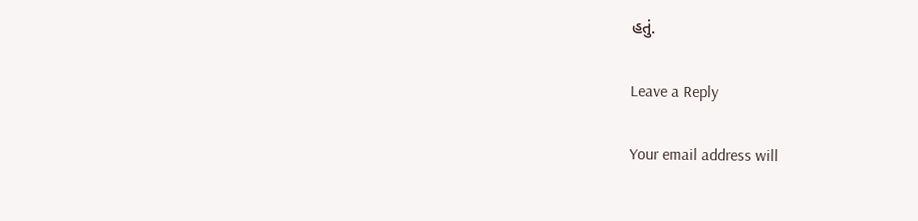હતું.

Leave a Reply

Your email address will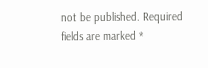not be published. Required fields are marked *